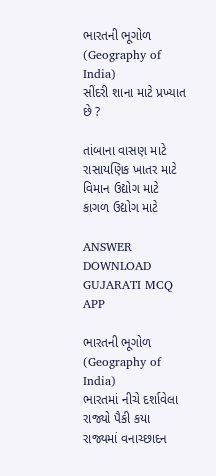ભારતની ભૂગોળ (Geography of India)
સીંદરી શાના માટે પ્રખ્યાત છે ?

તાંબાના વાસણ માટે
રાસાયણિક ખાતર માટે
વિમાન ઉદ્યોગ માટે
કાગળ ઉદ્યોગ માટે

ANSWER DOWNLOAD GUJARATI MCQ APP

ભારતની ભૂગોળ (Geography of India)
ભારતમાં નીચે દર્શાવેલા રાજ્યો પૈકી કયા રાજ્યમાં વનાચ્છાદન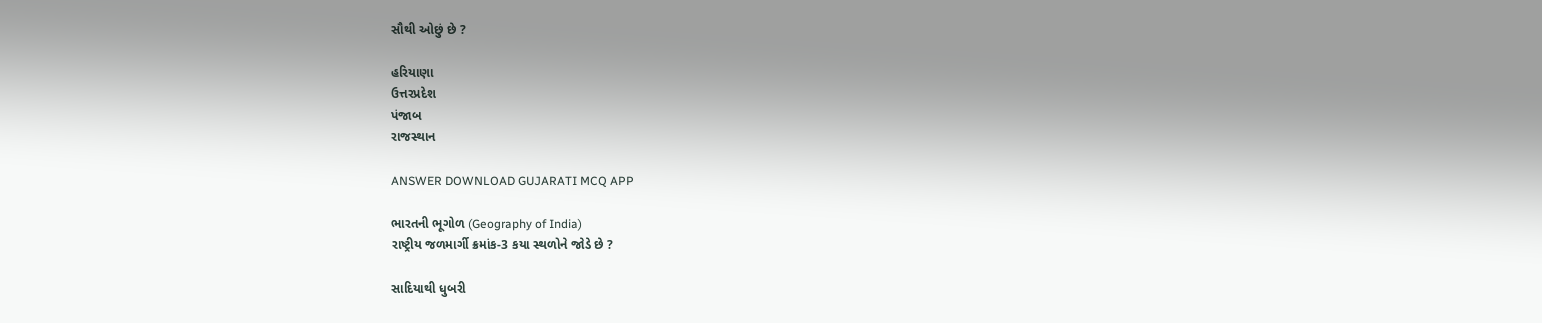સૌથી ઓછું છે ?

હરિયાણા
ઉત્તરપ્રદેશ
પંજાબ
રાજસ્થાન

ANSWER DOWNLOAD GUJARATI MCQ APP

ભારતની ભૂગોળ (Geography of India)
રાષ્ટ્રીય જળમાર્ગી ક્રમાંક-3 કયા સ્થળોને જોડે છે ?

સાદિયાથી ધુબરી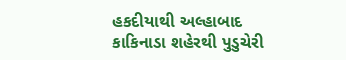હકદીયાથી અલ્હાબાદ
કાકિનાડા શહેરથી પુડુચેરી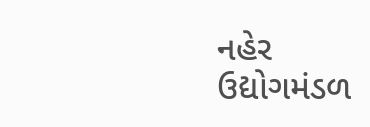નહેર
ઉદ્યોગમંડળ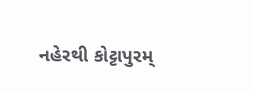નહેરથી કોટ્ટાપુરમ્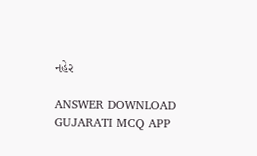નહેર

ANSWER DOWNLOAD GUJARATI MCQ APP